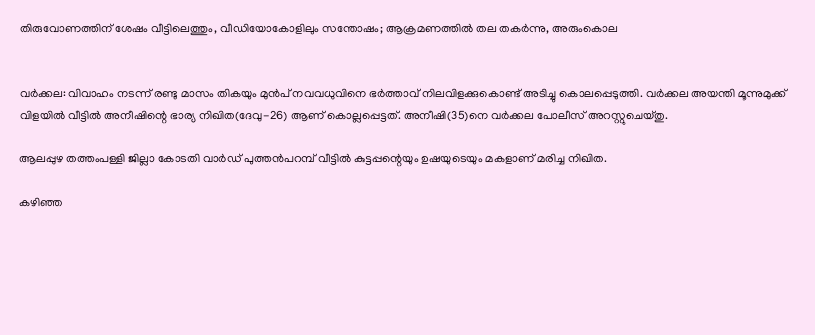തിരുവോണത്തിന് ശേഷം വീട്ടിലെത്തും, വീഡിയോകോളിലും സന്തോഷം; ആക്രമണത്തിൽ തല തകർന്നു, അരുംകൊല


വർക്കല: വിവാഹം നടന്ന് രണ്ടു മാസം തികയും മുൻപ് നവവധുവിനെ ഭർത്താവ് നിലവിളക്കുകൊണ്ട് അടിച്ചു കൊലപ്പെടുത്തി. വർക്കല അയന്തി മൂന്നുമുക്ക് വിളയിൽ വീട്ടിൽ അനീഷിന്റെ ഭാര്യ നിഖിത(ദേവു-26) ആണ് കൊല്ലപ്പെട്ടത്. അനീഷി(35)നെ വർക്കല പോലീസ് അറസ്റ്റുചെയ്തു.

ആലപ്പുഴ തത്തംപള്ളി ജില്ലാ കോടതി വാർഡ് പുത്തൻപറമ്പ് വീട്ടിൽ കുട്ടപ്പന്റെയും ഉഷയുടെയും മകളാണ് മരിച്ച നിഖിത.

കഴിഞ്ഞ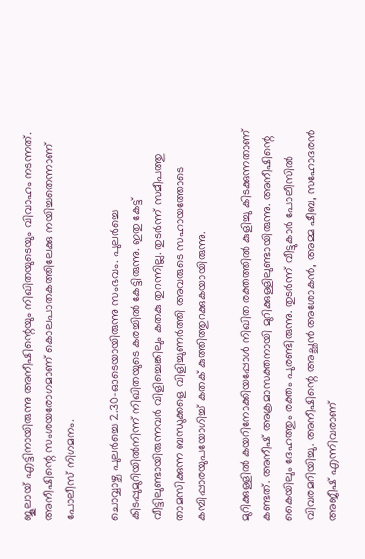ജൂലായ് എട്ടിനായിരുന്നു അനീഷിന്റെയും നിഖിതയുടെയും വിവാഹം നടന്നത്. അനീഷിന്റെ സംശയരോഗമാണ് കൊലപാതകത്തിലേക്കു നയിച്ചതെന്നാണ് പോലീസ് നിഗമനം.

ചൊവ്വാഴ്ച പുലർച്ചെ 2.30-ഓടെയായിരുന്നു സംഭവം. പുലർച്ചെ കിടപ്പുമുറിയിൽനിന്ന് നിഖിതയുടെ കരച്ചിൽ കേട്ടിരുന്നു. ഇതു കേട്ട് വീട്ടിലുണ്ടായിരുന്നവർ വിളിച്ചെങ്കിലും കതകു തുറന്നില്ല. തുടർന്ന് സമീപത്തു താമസിക്കുന്ന ബന്ധുക്കളെ വിളിച്ചുണർത്തി അവരുടെ സഹായത്തോടെ കമ്പിപ്പാരയുപയോഗിച്ച് കതക് കുത്തിത്തുറക്കുകയായിരുന്നു.

മുറിക്കുള്ളിൽ കയറിനോക്കിയപ്പോൾ നിഖിത രക്തത്തിൽ കുളിച്ചു കിടക്കുന്നതാണ് കണ്ടത്. അനീഷ് അക്രമാസക്തനായി മുറിക്കുള്ളിലുണ്ടായിരുന്നു. അനീഷിന്റെ കൈയിലും ദേഹത്തും രക്തം പുരണ്ടിരുന്നു. തുടർന്ന് വീട്ടുകാർ പോലീസിൽ വിവരമറിയിച്ചു. അനീഷിന്റെ അച്ഛൻ അശോകൻ, അമ്മ ഷീബ, സഹോദരൻ അജീഷ് എന്നിവരാണ്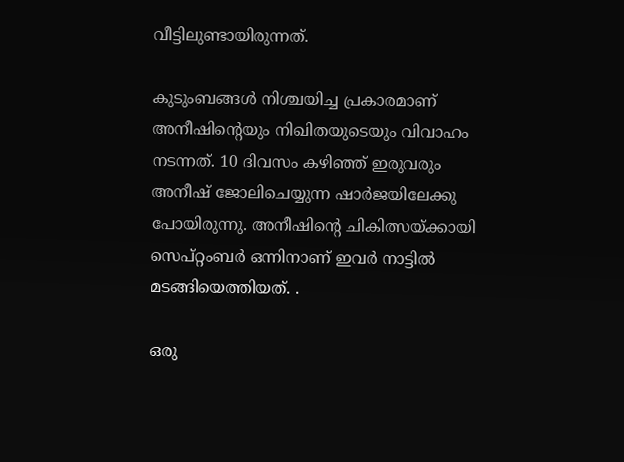വീട്ടിലുണ്ടായിരുന്നത്.

കുടുംബങ്ങൾ നിശ്ചയിച്ച പ്രകാരമാണ് അനീഷിന്റെയും നിഖിതയുടെയും വിവാഹം നടന്നത്. 10 ദിവസം കഴിഞ്ഞ് ഇരുവരും അനീഷ് ജോലിചെയ്യുന്ന ഷാർജയിലേക്കു പോയിരുന്നു. അനീഷിന്റെ ചികിത്സയ്ക്കായി സെപ്റ്റംബർ ഒന്നിനാണ് ഇവർ നാട്ടിൽ മടങ്ങിയെത്തിയത്. .

ഒരു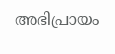അഭിപ്രായം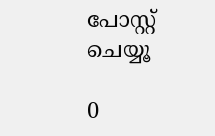പോസ്റ്റ് ചെയ്യൂ

0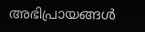അഭിപ്രായങ്ങള്‍